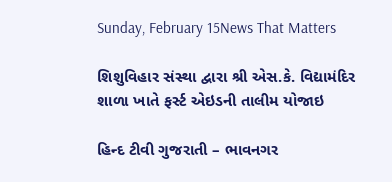Sunday, February 15News That Matters

શિશુવિહાર સંસ્થા દ્વારા શ્રી એસ.કે. વિદ્યામંદિર શાળા ખાતે ફર્સ્ટ એઇડની તાલીમ યોજાઇ

હિન્દ ટીવી ગુજરાતી – ભાવનગર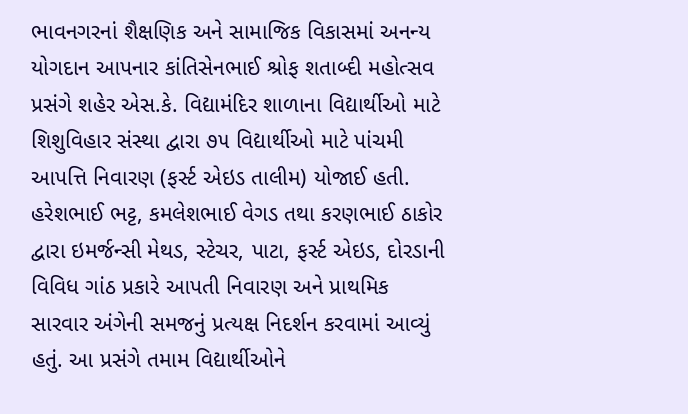ભાવનગરનાં શૈક્ષણિક અને સામાજિક વિકાસમાં અનન્ય યોગદાન આપનાર કાંતિસેનભાઈ શ્રોફ શતાબ્દી મહોત્સવ પ્રસંગે શહેર એસ.કે. વિદ્યામંદિર શાળાના વિદ્યાર્થીઓ માટે શિશુવિહાર સંસ્થા દ્વારા ૭૫ વિદ્યાર્થીઓ માટે પાંચમી આપત્તિ નિવારણ (ફર્સ્ટ એઇડ તાલીમ) યોજાઈ હતી. હરેશભાઈ ભટ્ટ, કમલેશભાઈ વેગડ તથા કરણભાઈ ઠાકોર દ્વારા ઇમર્જન્સી મેથડ, સ્ટેચર, પાટા, ફર્સ્ટ એઇડ, દોરડાની વિવિધ ગાંઠ પ્રકારે આપતી નિવારણ અને પ્રાથમિક સારવાર અંગેની સમજનું પ્રત્યક્ષ નિદર્શન કરવામાં આવ્યું હતું. આ પ્રસંગે તમામ વિદ્યાર્થીઓને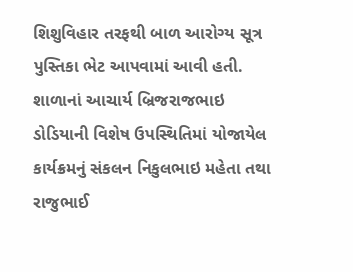શિશુવિહાર તરફથી બાળ આરોગ્ય સૂત્ર પુસ્તિકા ભેટ આપવામાં આવી હતી. શાળાનાં આચાર્ય બ્રિજરાજભાઇ ડોડિયાની વિશેષ ઉપસ્થિતિમાં યોજાયેલ કાર્યક્રમનું સંકલન નિકુલભાઇ મહેતા તથા રાજુભાઈ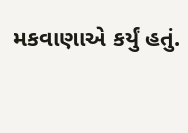મકવાણાએ કર્યું હતું.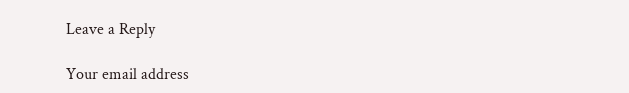Leave a Reply

Your email address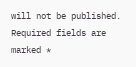will not be published. Required fields are marked *